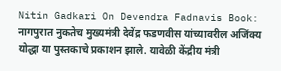Nitin Gadkari On Devendra Fadnavis Book: नागपुरात नुकतेच मुख्यमंत्री देवेंद्र फडणवीस यांच्यावरील अजिंक्य योद्धा या पुस्तकाचे प्रकाशन झाले. यावेळी केंद्रीय मंत्री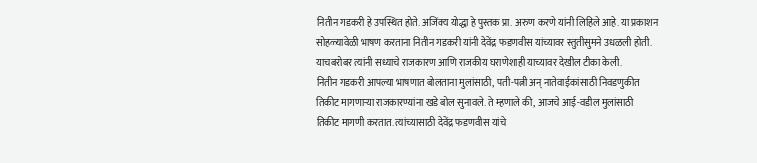नितीन गडकरी हे उपस्थित होते. अजिंक्य योद्धा हे पुस्तक प्रा. अरुण करणे यांनी लिहिले आहे. या प्रकाशन सोहळ्यावेळी भाषण करताना नितीन गडकरी यांनी देवेंद्र फडणवीस यांच्यावर स्तुतीसुमने उधळली होती. याचबरोबर त्यांनी सध्याचे राजकारण आणि राजकीय घराणेशाही याच्यावर देखील टीका केली.
नितीन गडकरी आपल्या भाषणात बोलताना मुलांसाठी, पती-पत्नी अन् नातेवाईकांसाठी निवडणुकीत तिकीट मागणाऱ्या राजकारण्यांना खडे बोल सुनावले. ते म्हणाले की, आजचे आई-वडील मुलांसाठी तिकीट मागणी करतात. त्यांच्यासाठी देवेंद्र फडणवीस यांचे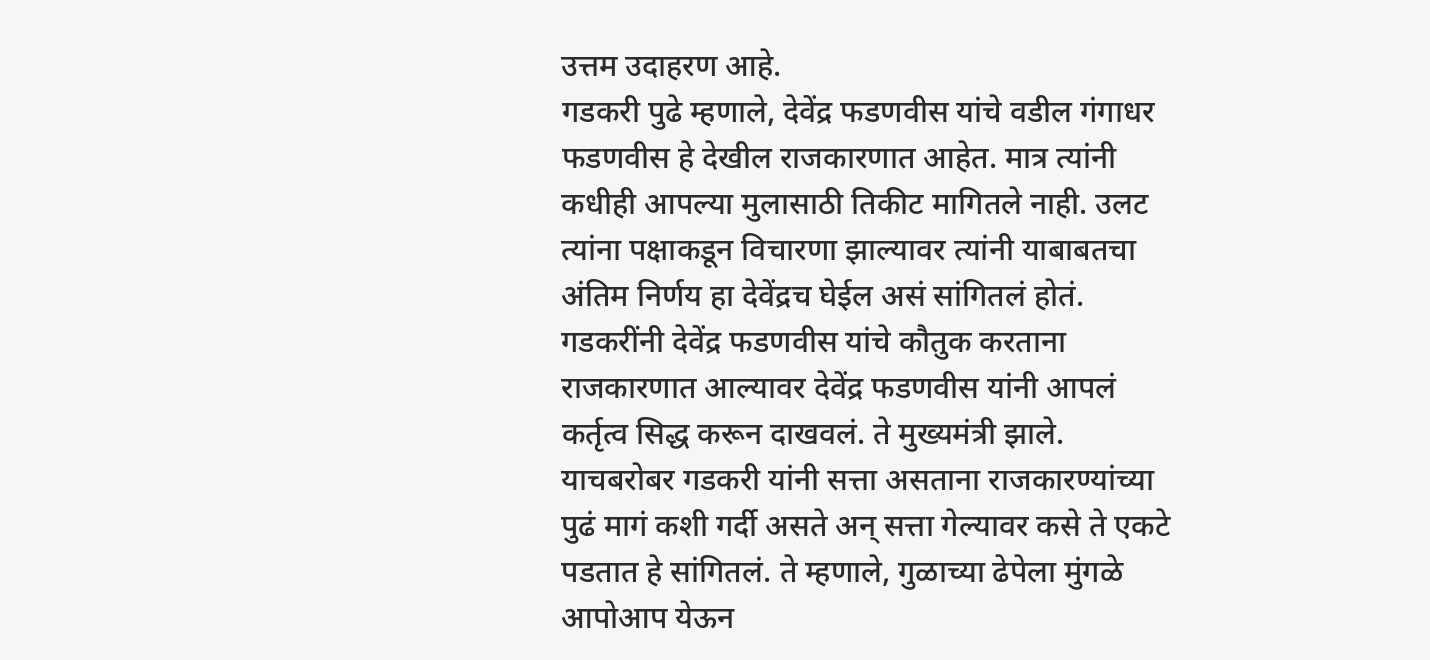उत्तम उदाहरण आहे.
गडकरी पुढे म्हणाले, देवेंद्र फडणवीस यांचे वडील गंगाधर फडणवीस हे देखील राजकारणात आहेत. मात्र त्यांनी कधीही आपल्या मुलासाठी तिकीट मागितले नाही. उलट त्यांना पक्षाकडून विचारणा झाल्यावर त्यांनी याबाबतचा अंतिम निर्णय हा देवेंद्रच घेईल असं सांगितलं होतं.
गडकरींनी देवेंद्र फडणवीस यांचे कौतुक करताना राजकारणात आल्यावर देवेंद्र फडणवीस यांनी आपलं कर्तृत्व सिद्ध करून दाखवलं. ते मुख्यमंत्री झाले.
याचबरोबर गडकरी यांनी सत्ता असताना राजकारण्यांच्या पुढं मागं कशी गर्दी असते अन् सत्ता गेल्यावर कसे ते एकटे पडतात हे सांगितलं. ते म्हणाले, गुळाच्या ढेपेला मुंगळे आपोआप येऊन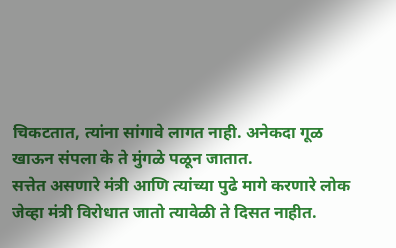चिकटतात, त्यांना सांगावे लागत नाही. अनेकदा गूळ खाऊन संपला के ते मुंगळे पळून जातात.
सत्तेत असणारे मंत्री आणि त्यांच्या पुढे मागे करणारे लोक जेव्हा मंत्री विरोधात जातो त्यावेळी ते दिसत नाहीत.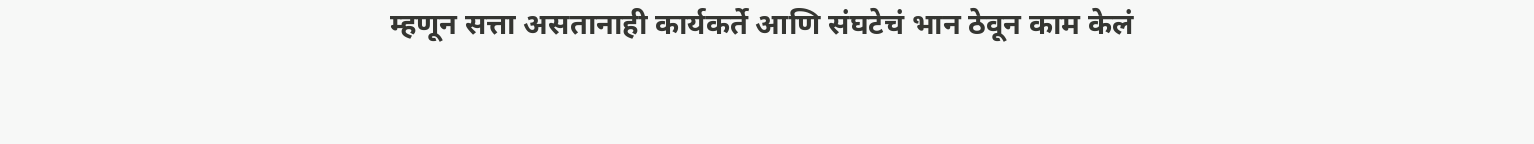म्हणून सत्ता असतानाही कार्यकर्ते आणि संघटेचं भान ठेवून काम केलं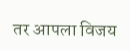तर आपला विजय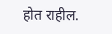होत राहील.